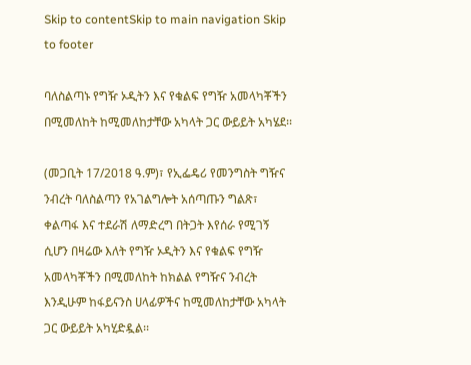Skip to contentSkip to main navigation Skip to footer

ባለስልጣኑ የግዥ ኦዲትን እና የቁልፍ የግዥ አመላካቾችን በሚመለከት ከሚመለከታቸው አካላት ጋር ውይይት አካሄደ፡፡

(መጋቢት 17/2018 ዓ.ም)፣ የኢፌዴሪ የመንግስት ግዥና ንብረት ባለስልጣን የአገልግሎት አሰጣጡን ግልጽ፣ ቀልጣፋ እና ተደራሽ ለማድረግ በትጋት እየሰራ የሚገኝ ሲሆን በዛሬው እለት የግዥ ኦዲትን እና የቁልፍ የግዥ አመላካቾችን በሚመለከት ከክልል የግዥና ንብረት እንዲሁም ከፋይናንስ ሀላፊዎችና ከሚመለከታቸው አካላት ጋር ውይይት አካሂድዷል፡፡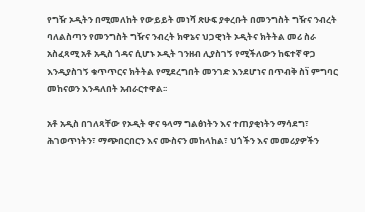የግዥ ኦዲትን በሚመለከት የውይይት መነሻ ጽሁፍ ያቀረቡት በመንግስት ግዥና ንብረት ባለልስጣን የመንግስት ግዥና ንብረት ክዋኔና ህጋዊነት ኦዲትና ክትትል መሪ ስራ አስፈጻሚ አቶ አዲስ ጎዳና ሲሆኑ ኦዲት ገንዘብ ሊያስገኝ የሚችለውን ከፍተኛ ዋጋ እንዲያስገኝ ቁጥጥርና ክትትል የሚደረግበት መንገድ እንደሆነና በጥብቅ ስነ፟ ምግባር መከናወን እንዳለበት አብራርተዋል፡፡

አቶ አዲስ በገለጻቸው የኦዲት ዋና ዓላማ ግልፅነትን እና ተጠያቂነትን ማሳደግ፣ ሕገወጥነትን፣ ማጭበርበርን እና ሙስናን መከላከል፣ ህጎችን እና መመሪያዎችን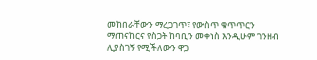መከበራቸውን ማረጋገጥ፣ የውስጥ ቁጥጥርን ማጠናከርና የስጋት ከባቢን መቀነስ እንዲሁም ገንዘብ ሊያስገኝ የሚችለውን ዋጋ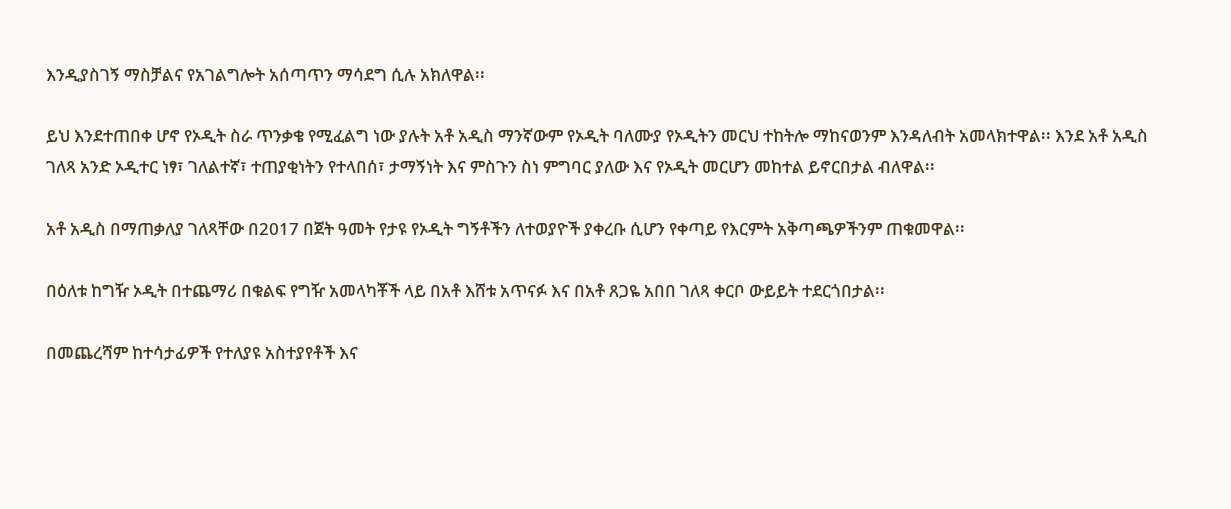እንዲያስገኝ ማስቻልና የአገልግሎት አሰጣጥን ማሳደግ ሲሉ አክለዋል፡፡

ይህ እንደተጠበቀ ሆኖ የኦዲት ስራ ጥንቃቄ የሚፈልግ ነው ያሉት አቶ አዲስ ማንኛውም የኦዲት ባለሙያ የኦዲትን መርህ ተከትሎ ማከናወንም እንዳለብት አመላክተዋል፡፡ እንደ አቶ አዲስ ገለጻ አንድ ኦዲተር ነፃ፣ ገለልተኛ፣ ተጠያቂነትን የተላበሰ፣ ታማኝነት እና ምስጉን ስነ ምግባር ያለው እና የኦዲት መርሆን መከተል ይኖርበታል ብለዋል፡፡

አቶ አዲስ በማጠቃለያ ገለጻቸው በ2017 በጀት ዓመት የታዩ የኦዲት ግኝቶችን ለተወያዮች ያቀረቡ ሲሆን የቀጣይ የእርምት አቅጣጫዎችንም ጠቁመዋል፡፡

በዕለቱ ከግዥ ኦዲት በተጨማሪ በቁልፍ የግዥ አመላካቾች ላይ በአቶ እሸቱ አጥናፉ እና በአቶ ጸጋዬ አበበ ገለጻ ቀርቦ ውይይት ተደርጎበታል፡፡

በመጨረሻም ከተሳታፊዎች የተለያዩ አስተያየቶች እና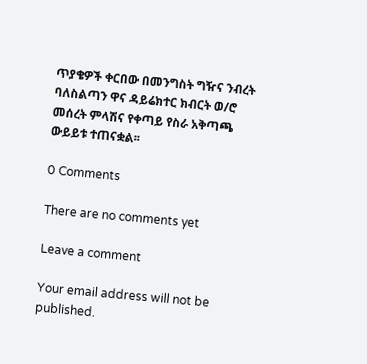ጥያቄዎች ቀርበው በመንግስት ግዥና ንብረት ባለስልጣን ዋና ዳይሬክተር ክብርት ወ/ሮ መሰረት ምላሽና የቀጣይ የስራ አቅጣጫ ውይይቱ ተጠናቋል፡፡

0 Comments

There are no comments yet

Leave a comment

Your email address will not be published.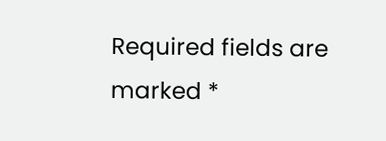Required fields are marked *